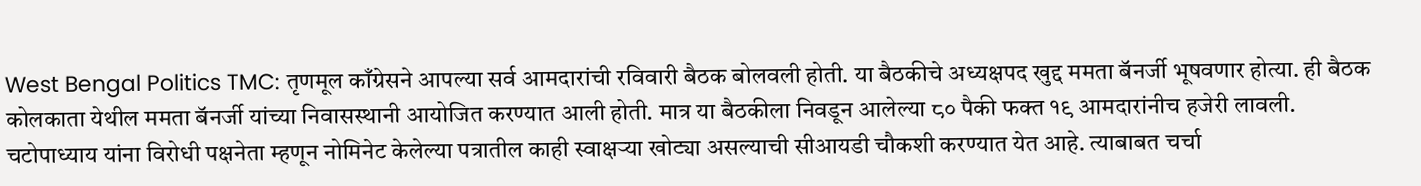West Bengal Politics TMC: तृणमूल काँग्रेसने आपल्या सर्व आमदारांची रविवारी बैठक बोलवली होती. या बैठकीचे अध्यक्षपद खुद्द ममता बॅनर्जी भूषवणार होत्या. ही बैठक कोलकाता येथील ममता बॅनर्जी यांच्या निवासस्थानी आयोजित करण्यात आली होती. मात्र या बैठकीला निवडून आलेल्या ८० पैकी फक्त १९ आमदारांनीच हजेरी लावली.
चटोपाध्याय यांना विरोधी पक्षनेता म्हणून नोमिनेट केलेल्या पत्रातील काही स्वाक्षऱ्या खोट्या असल्याची सीआयडी चौकशी करण्यात येत आहे. त्याबाबत चर्चा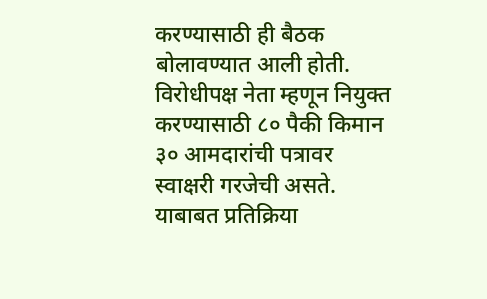करण्यासाठी ही बैठक बोलावण्यात आली होती. विरोधीपक्ष नेता म्हणून नियुक्त करण्यासाठी ८० पैकी किमान ३० आमदारांची पत्रावर स्वाक्षरी गरजेची असते.
याबाबत प्रतिक्रिया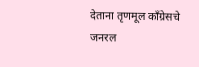देताना तृणमूल काँग्रेसचे जनरल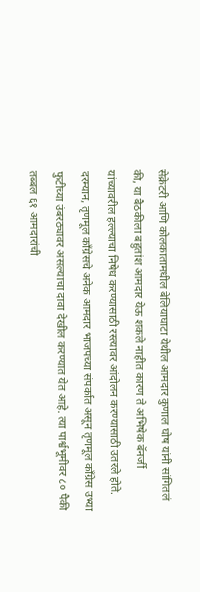सेक्रेटरी आणि कोलकातामधील बेलियाघाटा येथील आमदार कुणाल घोष यांनी सांगितलं की, या बैठकीला बहुतांश आमदार येऊ शकले नाहीत कारण ते अभिषेक बॅनर्जी यांच्यावरील हल्ल्याचा निषेध करण्यासाठी रस्त्यावर आंदोलन करण्यासाठी उतरले होते.
दरम्यान, तृणमूल काँग्रेसचे अनेक आमदार भाजपच्या संपर्कात असून तृणमूल काँग्रेस उभ्या फुटीच्या उंबरठ्यावर असल्याचा दावा देखील करण्यात येत आहे. त्या पार्श्वभूमीवर ८० पैकी तब्बल ६१ आमदारांची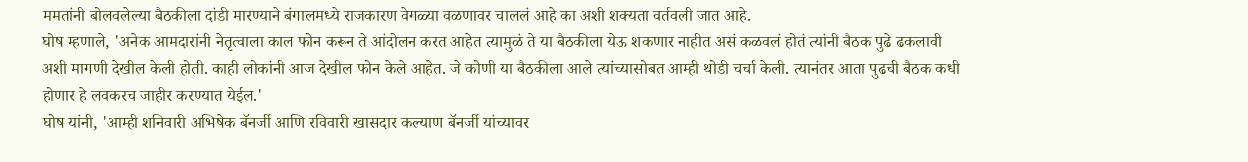ममतांनी बोलवलेल्या बैठकीला दांडी मारण्याने बंगालमध्ये राजकारण वेगळ्या वळणावर चाललं आहे का अशी शक्यता वर्तवली जात आहे.
घोष म्हणाले, 'अनेक आमदारांनी नेतृत्वाला काल फोन करून ते आंदोलन करत आहेत त्यामुळं ते या बैठकीला येऊ शकणार नाहीत असं कळवलं होतं त्यांनी बैठक पुढे ढकलावी अशी मागणी देखील केली होती. काही लोकांनी आज देखील फोन केले आहेत. जे कोणी या बैठकीला आले त्यांच्यासोबत आम्ही थोडी चर्चा केली. त्यानंतर आता पुढची बैठक कधी होणार हे लवकरच जाहीर करण्यात येईल.'
घोष यांनी, 'आम्ही शनिवारी अभिषेक बॅनर्जी आणि रविवारी खासदार कल्याण बॅनर्जी यांच्यावर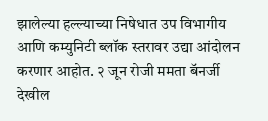झालेल्या हल्ल्याच्या निषेधात उप विभागीय आणि कम्युनिटी ब्लॉक स्तरावर उद्या आंदोलन करणार आहोत. २ जून रोजी ममता बॅनर्जी देखील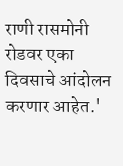राणी रासमोनी रोडवर एका दिवसाचे आंदोलन करणार आहेत.'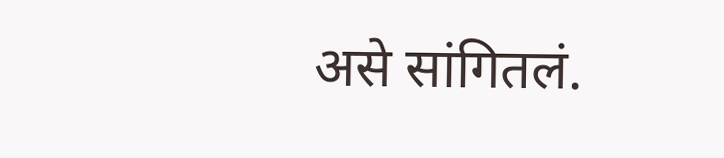असे सांगितलं.